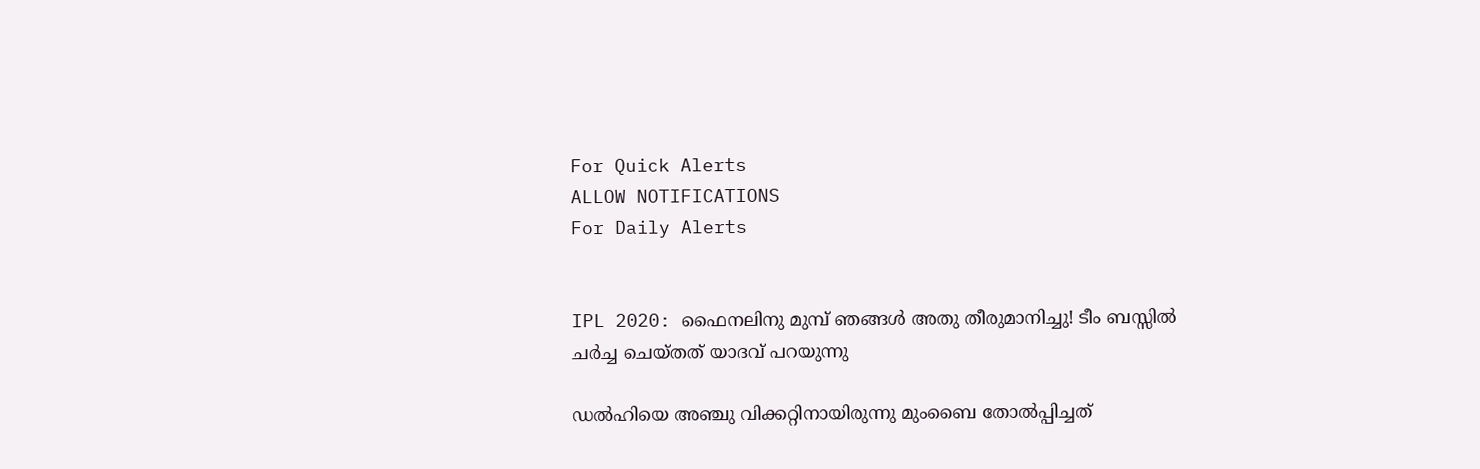For Quick Alerts
ALLOW NOTIFICATIONS
For Daily Alerts


IPL 2020: ഫൈനലിനു മുമ്പ് ഞങ്ങള്‍ അതു തീരുമാനിച്ചു! ടീം ബസ്സില്‍ ചര്‍ച്ച ചെയ്തത് യാദവ് പറയുന്നു

ഡല്‍ഹിയെ അഞ്ചു വിക്കറ്റിനായിരുന്നു മുംബൈ തോല്‍പ്പിച്ചത്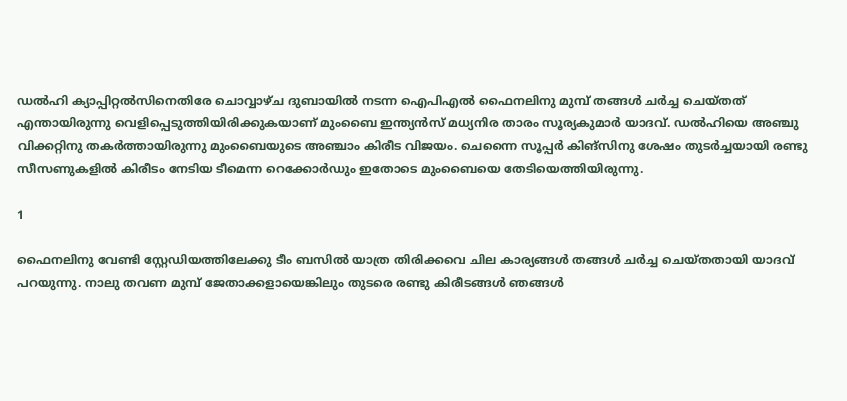ഡല്‍ഹി ക്യാപ്പിറ്റല്‍സിനെതിരേ ചൊവ്വാഴ്ച ദുബായില്‍ നടന്ന ഐപിഎല്‍ ഫൈനലിനു മുമ്പ് തങ്ങള്‍ ചര്‍ച്ച ചെയ്തത് എന്തായിരുന്നു വെളിപ്പെടുത്തിയിരിക്കുകയാണ് മുംബൈ ഇന്ത്യന്‍സ് മധ്യനിര താരം സൂര്യകുമാര്‍ യാദവ്. ഡല്‍ഹിയെ അഞ്ചു വിക്കറ്റിനു തകര്‍ത്തായിരുന്നു മുംബൈയുടെ അഞ്ചാം കിരീട വിജയം. ചെന്നൈ സൂപ്പര്‍ കിങ്‌സിനു ശേഷം തുടര്‍ച്ചയായി രണ്ടു സീസണുകളില്‍ കിരീടം നേടിയ ടീമെന്ന റെക്കോര്‍ഡും ഇതോടെ മുംബൈയെ തേടിയെത്തിയിരുന്നു.

1

ഫൈനലിനു വേണ്ടി സ്റ്റേഡിയത്തിലേക്കു ടീം ബസില്‍ യാത്ര തിരിക്കവെ ചില കാര്യങ്ങള്‍ തങ്ങള്‍ ചര്‍ച്ച ചെയ്തതായി യാദവ് പറയുന്നു. നാലു തവണ മുമ്പ് ജേതാക്കളായെങ്കിലും തുടരെ രണ്ടു കിരീടങ്ങള്‍ ഞങ്ങള്‍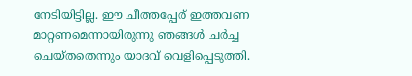നേടിയിട്ടില്ല. ഈ ചീത്തപ്പേര് ഇത്തവണ മാറ്റണമെന്നായിരുന്നു ഞങ്ങള്‍ ചര്‍ച്ച ചെയ്തതെന്നും യാദവ് വെളിപ്പെടുത്തി.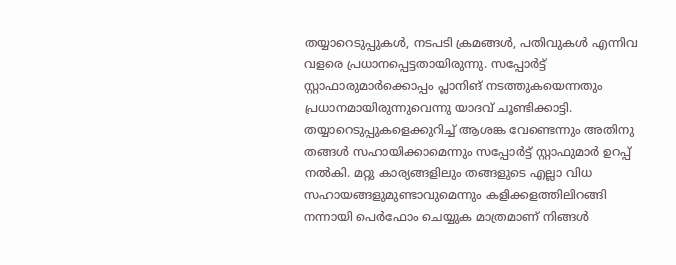തയ്യാറെടുപ്പുകള്‍, നടപടി ക്രമങ്ങള്‍, പതിവുകള്‍ എന്നിവ വളരെ പ്രധാനപ്പെട്ടതായിരുന്നു. സപ്പോര്‍ട്ട് സ്റ്റാഫാരുമാര്‍ക്കൊപ്പം പ്ലാനിങ് നടത്തുകയെന്നതും പ്രധാനമായിരുന്നുവെന്നു യാദവ് ചൂണ്ടിക്കാട്ടി. തയ്യാറെടുപ്പുകളെക്കുറിച്ച് ആശങ്ക വേണ്ടെന്നും അതിനു തങ്ങള്‍ സഹായിക്കാമെന്നും സപ്പോര്‍ട്ട് സ്റ്റാഫുമാര്‍ ഉറപ്പ് നല്‍കി. മറ്റു കാര്യങ്ങളിലും തങ്ങളുടെ എല്ലാ വിധ സഹായങ്ങളുമുണ്ടാവുമെന്നും കളിക്കളത്തിലിറങ്ങി നന്നായി പെര്‍ഫോം ചെയ്യുക മാത്രമാണ് നിങ്ങള്‍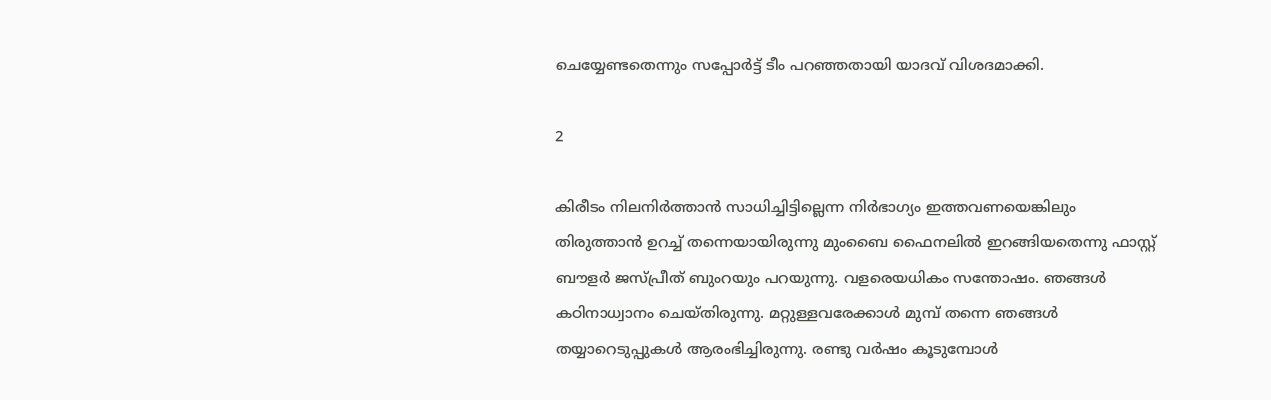ചെയ്യേണ്ടതെന്നും സപ്പോര്‍ട്ട് ടീം പറഞ്ഞതായി യാദവ് വിശദമാക്കി.

2

കിരീടം നിലനിര്‍ത്താന്‍ സാധിച്ചിട്ടില്ലെന്ന നിര്‍ഭാഗ്യം ഇത്തവണയെങ്കിലും തിരുത്താന്‍ ഉറച്ച് തന്നെയായിരുന്നു മുംബൈ ഫൈനലില്‍ ഇറങ്ങിയതെന്നു ഫാസ്റ്റ് ബൗളര്‍ ജസ്പ്രീത് ബുംറയും പറയുന്നു. വളരെയധികം സന്തോഷം. ഞങ്ങള്‍ കഠിനാധ്വാനം ചെയ്തിരുന്നു. മറ്റുള്ളവരേക്കാള്‍ മുമ്പ് തന്നെ ഞങ്ങള്‍ തയ്യാറെടുപ്പുകള്‍ ആരംഭിച്ചിരുന്നു. രണ്ടു വര്‍ഷം കൂടുമ്പോള്‍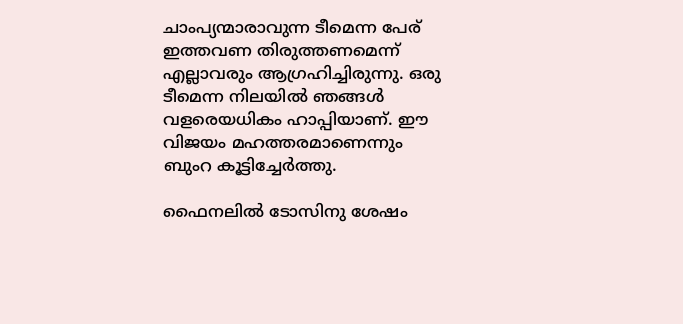ചാംപ്യന്മാരാവുന്ന ടീമെന്ന പേര് ഇത്തവണ തിരുത്തണമെന്ന് എല്ലാവരും ആഗ്രഹിച്ചിരുന്നു. ഒരു ടീമെന്ന നിലയില്‍ ഞങ്ങള്‍ വളരെയധികം ഹാപ്പിയാണ്. ഈ വിജയം മഹത്തരമാണെന്നും ബുംറ കൂട്ടിച്ചേര്‍ത്തു.

ഫൈനലില്‍ ടോസിനു ശേഷം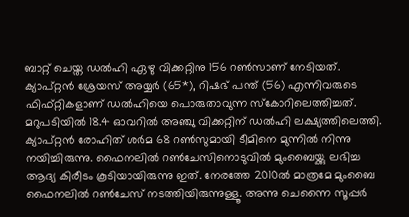ബാറ്റ് ചെയ്ത ഡല്‍ഹി ഏഴു വിക്കറ്റിനു 156 റണ്‍സാണ് നേടിയത്. ക്യാപ്റ്റന്‍ ശ്രേയസ് അയ്യര്‍ (65*), റിഷഭ് പന്ത് (56) എന്നിവരുടെ ഫിഫ്റ്റികളാണ് ഡല്‍ഹിയെ പൊരുതാവുന്ന സ്‌കോറിലെത്തിച്ചത്. മറുപടിയില്‍ 18.4 ഓവറില്‍ അഞ്ചു വിക്കറ്റിന് ഡല്‍ഹി ലക്ഷ്യത്തിലെത്തി. ക്യാപ്റ്റന്‍ രോഹിത് ശര്‍മ 68 റണ്‍സുമായി ടീമിനെ മുന്നില്‍ നിന്നു നയിച്ചിരുന്നു. ഫൈനലില്‍ റണ്‍ചേസിനൊടുവില്‍ മുംബൈയ്ക്കു ലഭിച്ച ആദ്യ കിരീടം കൂടിയായിരുന്നു ഇത്. നേരത്തേ 2010ല്‍ മാത്രമേ മുംബൈ ഫൈനലില്‍ റണ്‍ചേസ് നടത്തിയിരുന്നുള്ളൂ. അന്നു ചെന്നൈ സൂപ്പര്‍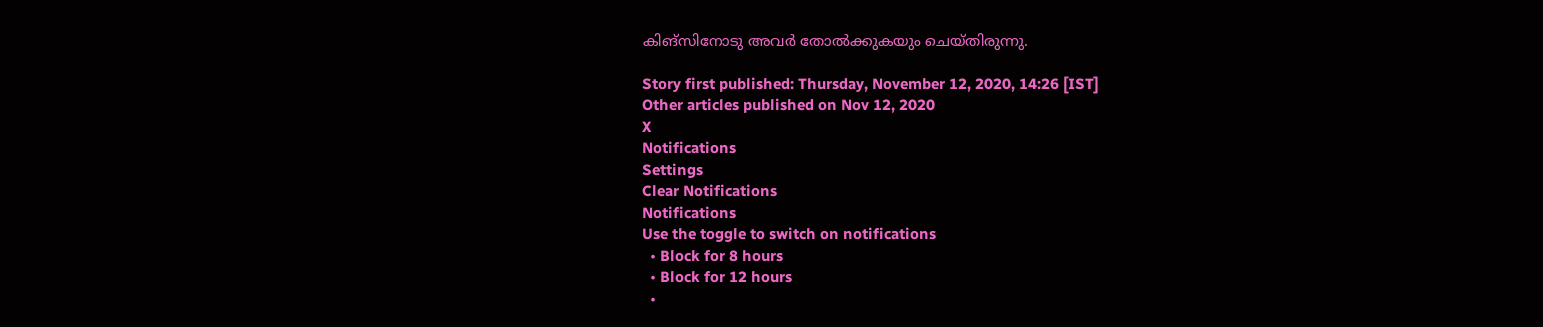കിങ്‌സിനോടു അവര്‍ തോല്‍ക്കുകയും ചെയ്തിരുന്നു.

Story first published: Thursday, November 12, 2020, 14:26 [IST]
Other articles published on Nov 12, 2020
X
Notifications
Settings
Clear Notifications
Notifications
Use the toggle to switch on notifications
  • Block for 8 hours
  • Block for 12 hours
  •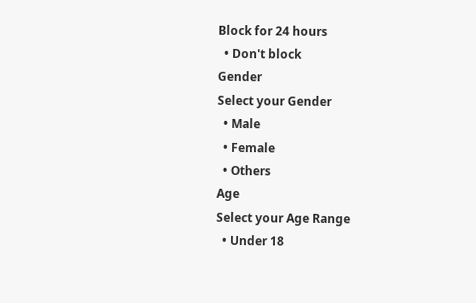Block for 24 hours
  • Don't block
Gender
Select your Gender
  • Male
  • Female
  • Others
Age
Select your Age Range
  • Under 18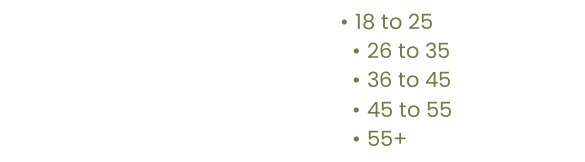• 18 to 25
  • 26 to 35
  • 36 to 45
  • 45 to 55
  • 55+